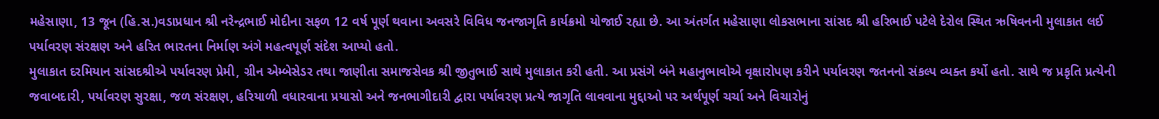મહેસાણા, 13 જૂન (હિ.સ.)વડાપ્રધાન શ્રી નરેન્દ્રભાઈ મોદીના સફળ 12 વર્ષ પૂર્ણ થવાના અવસરે વિવિધ જનજાગૃતિ કાર્યક્રમો યોજાઈ રહ્યા છે. આ અંતર્ગત મહેસાણા લોકસભાના સાંસદ શ્રી હરિભાઈ પટેલે દેરોલ સ્થિત ઋષિવનની મુલાકાત લઈ પર્યાવરણ સંરક્ષણ અને હરિત ભારતના નિર્માણ અંગે મહત્વપૂર્ણ સંદેશ આપ્યો હતો.
મુલાકાત દરમિયાન સાંસદશ્રીએ પર્યાવરણ પ્રેમી, ગ્રીન એમ્બેસેડર તથા જાણીતા સમાજસેવક શ્રી જીતુભાઈ સાથે મુલાકાત કરી હતી. આ પ્રસંગે બંને મહાનુભાવોએ વૃક્ષારોપણ કરીને પર્યાવરણ જતનનો સંકલ્પ વ્યક્ત કર્યો હતો. સાથે જ પ્રકૃતિ પ્રત્યેની જવાબદારી, પર્યાવરણ સુરક્ષા, જળ સંરક્ષણ, હરિયાળી વધારવાના પ્રયાસો અને જનભાગીદારી દ્વારા પર્યાવરણ પ્રત્યે જાગૃતિ લાવવાના મુદ્દાઓ પર અર્થપૂર્ણ ચર્ચા અને વિચારોનું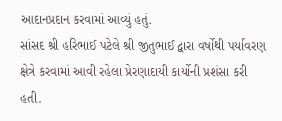આદાનપ્રદાન કરવામાં આવ્યું હતું.
સાંસદ શ્રી હરિભાઈ પટેલે શ્રી જીતુભાઈ દ્વારા વર્ષોથી પર્યાવરણ ક્ષેત્રે કરવામાં આવી રહેલા પ્રેરણાદાયી કાર્યોની પ્રશંસા કરી હતી.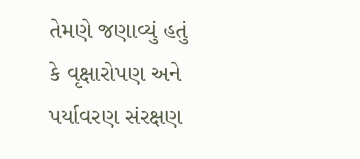તેમણે જણાવ્યું હતું કે વૃક્ષારોપણ અને પર્યાવરણ સંરક્ષણ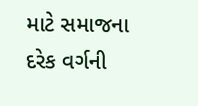માટે સમાજના દરેક વર્ગની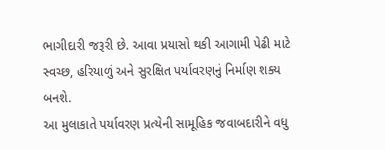ભાગીદારી જરૂરી છે. આવા પ્રયાસો થકી આગામી પેઢી માટે સ્વચ્છ, હરિયાળું અને સુરક્ષિત પર્યાવરણનું નિર્માણ શક્ય બનશે.
આ મુલાકાતે પર્યાવરણ પ્રત્યેની સામૂહિક જવાબદારીને વધુ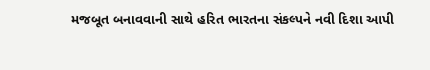મજબૂત બનાવવાની સાથે હરિત ભારતના સંકલ્પને નવી દિશા આપી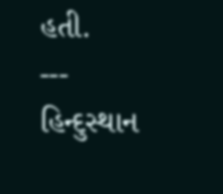હતી.
---
હિન્દુસ્થાન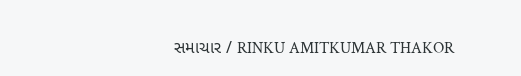સમાચાર / RINKU AMITKUMAR THAKOR